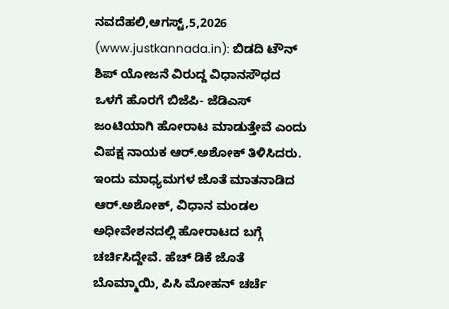ನವದೆಹಲಿ,ಆಗಸ್ಟ್,5,2026 (www.justkannada.in): ಬಿಡದಿ ಟೌನ್ ಶಿಪ್ ಯೋಜನೆ ವಿರುದ್ದ ವಿಧಾನಸೌಧದ ಒಳಗೆ ಹೊರಗೆ ಬಿಜೆಪಿ- ಜೆಡಿಎಸ್ ಜಂಟಿಯಾಗಿ ಹೋರಾಟ ಮಾಡುತ್ತೇವೆ ಎಂದು ವಿಪಕ್ಷ ನಾಯಕ ಆರ್.ಅಶೋಕ್ ತಿಳಿಸಿದರು.
ಇಂದು ಮಾಧ್ಯಮಗಳ ಜೊತೆ ಮಾತನಾಡಿದ ಆರ್.ಅಶೋಕ್, ವಿಧಾನ ಮಂಡಲ ಅಧೀವೇಶನದಲ್ಲಿ ಹೋರಾಟದ ಬಗ್ಗೆ ಚರ್ಚಿಸಿದ್ದೇವೆ. ಹೆಚ್ ಡಿಕೆ ಜೊತೆ ಬೊಮ್ಮಾಯಿ, ಪಿಸಿ ಮೋಹನ್ ಚರ್ಚೆ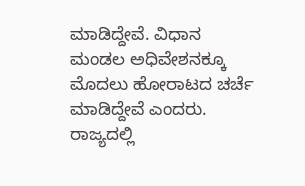ಮಾಡಿದ್ದೇವೆ. ವಿಧಾನ ಮಂಡಲ ಅಧಿವೇಶನಕ್ಕೂ ಮೊದಲು ಹೋರಾಟದ ಚರ್ಚೆ ಮಾಡಿದ್ದೇವೆ ಎಂದರು.
ರಾಜ್ಯದಲ್ಲಿ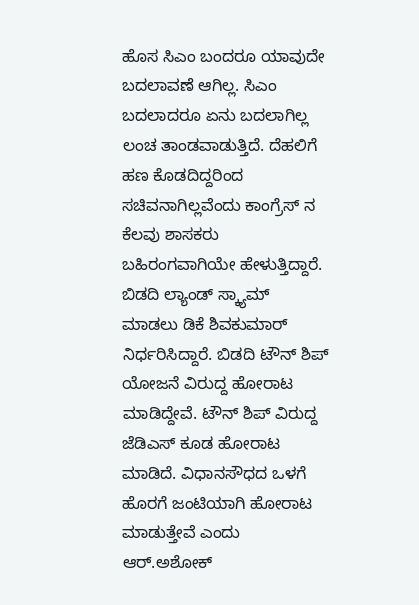ಹೊಸ ಸಿಎಂ ಬಂದರೂ ಯಾವುದೇ ಬದಲಾವಣೆ ಆಗಿಲ್ಲ. ಸಿಎಂ ಬದಲಾದರೂ ಏನು ಬದಲಾಗಿಲ್ಲ ಲಂಚ ತಾಂಡವಾಡುತ್ತಿದೆ. ದೆಹಲಿಗೆ ಹಣ ಕೊಡದಿದ್ದರಿಂದ ಸಚಿವನಾಗಿಲ್ಲವೆಂದು ಕಾಂಗ್ರೆಸ್ ನ ಕೆಲವು ಶಾಸಕರು ಬಹಿರಂಗವಾಗಿಯೇ ಹೇಳುತ್ತಿದ್ದಾರೆ. ಬಿಡದಿ ಲ್ಯಾಂಡ್ ಸ್ಕ್ಯಾಮ್ ಮಾಡಲು ಡಿಕೆ ಶಿವಕುಮಾರ್ ನಿರ್ಧರಿಸಿದ್ದಾರೆ. ಬಿಡದಿ ಟೌನ್ ಶಿಪ್ ಯೋಜನೆ ವಿರುದ್ದ ಹೋರಾಟ ಮಾಡಿದ್ದೇವೆ. ಟೌನ್ ಶಿಪ್ ವಿರುದ್ದ ಜೆಡಿಎಸ್ ಕೂಡ ಹೋರಾಟ ಮಾಡಿದೆ. ವಿಧಾನಸೌಧದ ಒಳಗೆ ಹೊರಗೆ ಜಂಟಿಯಾಗಿ ಹೋರಾಟ ಮಾಡುತ್ತೇವೆ ಎಂದು ಆರ್.ಅಶೋಕ್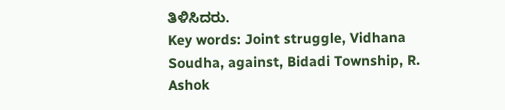ತಿಳಿಸಿದರು.
Key words: Joint struggle, Vidhana Soudha, against, Bidadi Township, R. Ashok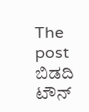The post ಬಿಡದಿ ಟೌನ್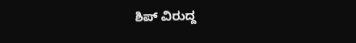ಶಿಪ್ ವಿರುದ್ದ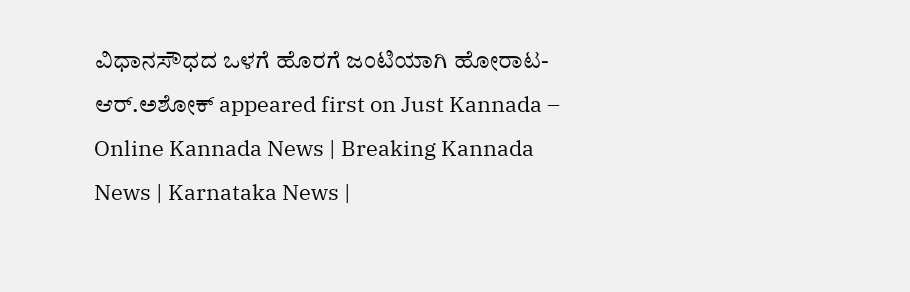ವಿಧಾನಸೌಧದ ಒಳಗೆ ಹೊರಗೆ ಜಂಟಿಯಾಗಿ ಹೋರಾಟ- ಆರ್.ಅಶೋಕ್ appeared first on Just Kannada – Online Kannada News | Breaking Kannada News | Karnataka News |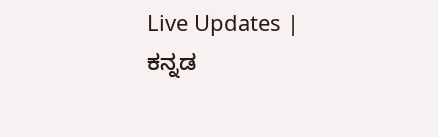Live Updates | ಕನ್ನಡ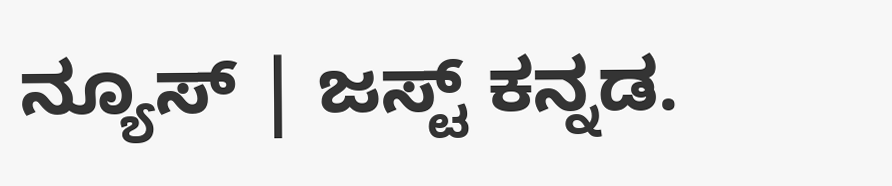ನ್ಯೂಸ್ | ಜಸ್ಟ್ ಕನ್ನಡ.